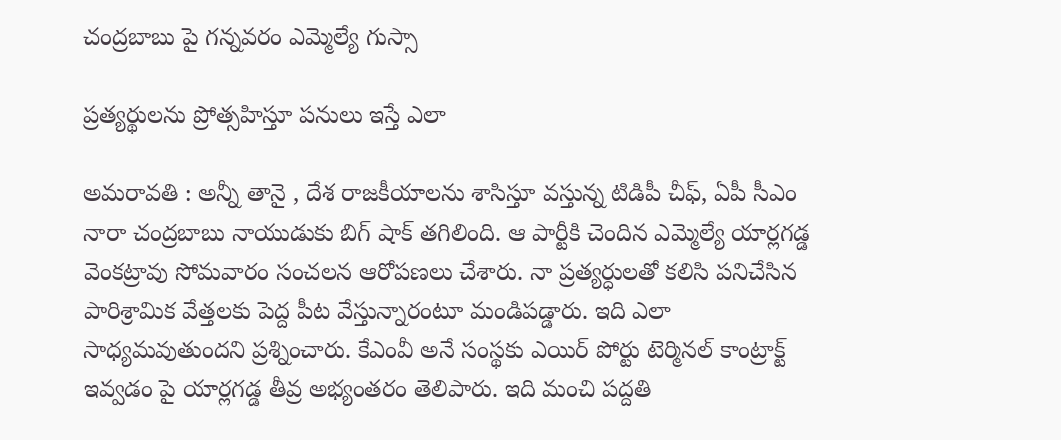చంద్రబాబు పై గన్నవరం ఎమ్మెల్యే గుస్సా

ప్ర‌త్య‌ర్థుల‌ను ప్రోత్స‌హిస్తూ ప‌నులు ఇస్తే ఎలా

అమ‌రావ‌తి : అన్నీ తానై , దేశ రాజ‌కీయాల‌ను శాసిస్తూ వ‌స్తున్న టిడిపీ చీఫ్‌, ఏపీ సీఎం నారా చంద్ర‌బాబు నాయుడుకు బిగ్ షాక్ తగిలింది. ఆ పార్టీకి చెందిన ఎమ్మెల్యే యార్ల‌గ‌డ్డ వెంక‌ట్రావు సోమ‌వారం సంచ‌ల‌న ఆరోప‌ణ‌లు చేశారు. నా ప్రత్యర్ధులతో కలిసి పనిచేసిన పారిశ్రామిక వేత్తలకు పెద్ద పీట వేస్తున్నారంటూ మండిప‌డ్డారు. ఇది ఎలా సాధ్య‌మ‌వుతుంద‌ని ప్ర‌శ్నించారు. కేఎంవీ అనే సంస్థకు ఎయిర్ పోర్టు టెర్మినల్ కాంట్రాక్ట్ ఇవ్వడం పై యార్లగడ్డ తీవ్ర అభ్యంతరం తెలిపారు. ఇది మంచి ప‌ద్ద‌తి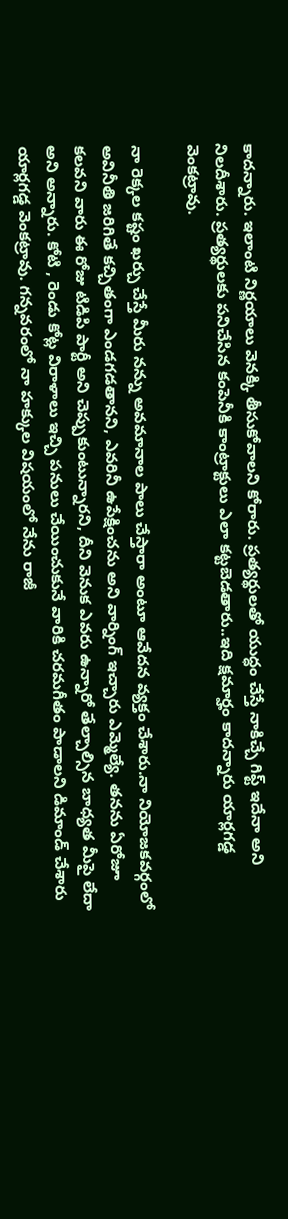కాద‌న్నారు. ఇలాంటి నిర్ణ‌యాలు వెన‌క్కి తీసుకోవాల‌ని కోరారు. ప్రత్యర్థులతో యుద్ధం చేస్తే నాకిచ్చే గిఫ్ట్ ఇదేనా అని నిల‌దీశారు. ప్రత్యర్థులకు పనిచేసిన కంపెనీకి కాంట్రాక్టులు ఎలా కట్టబెడతారు..ఇది క్షమార్హం కాద‌న్నారు యార్ల‌గ‌డ్డ వెంక‌ట్రావు.

నా రెక్కల కష్టం ఖర్చు చేస్తే మీరు నన్ను అవమానాల పాలు చేస్తారా అంటూ ఆవేద‌న వ్యక్తం చేశారు.నా నియోజకవర్గంలో అవినీతి జరిగితే కచ్చితంగా ఎండగడతాన‌ని, ఎవరినీ ఉపేక్షించను అని వార్నింగ్ ఇచ్చారు ఎమ్మెల్యే. త‌న‌ను ఏరోజూ కలవని వారు ఈ రోజు టిడిపి పార్టీ అని చెప్పుకుంటున్నారని, దీని వెనుక ఎవ‌రు ఉన్నారో తేల్చాల్సిన బాధ్య‌త మీపై లేదా అని అన్నారు. కోటి , రెండు కోట్ల విరాళాలు ఇచ్చి పనులు చేయించుకునే వారికి చరమగీతం పాడాలని డిమాండ్ చేశారు యార్ల‌గ‌డ్డ వెంక‌ట్రావు. గన్నవరంలో నా హక్కుల విషయంలో నేను రాజీ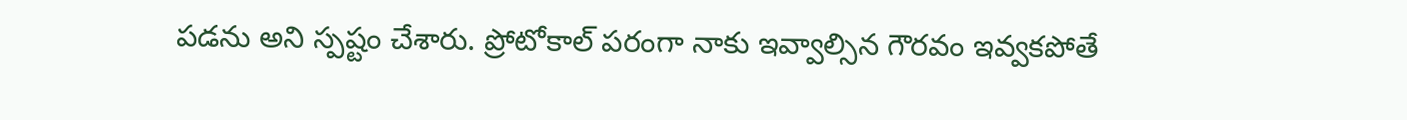పడను అని స్ప‌ష్టం చేశారు. ప్రోటోకాల్ పరంగా నాకు ఇవ్వాల్సిన గౌరవం ఇవ్వకపోతే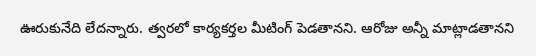ఊరుకునేది లేదన్నారు. త్వరలో కార్యకర్తల మీటింగ్ పెడతానని. ఆరోజు అన్నీ మాట్లాడతాన‌ని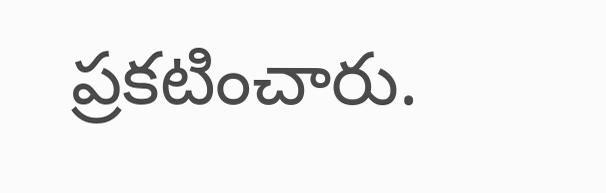ప్ర‌క‌టించారు.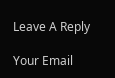Leave A Reply

Your Email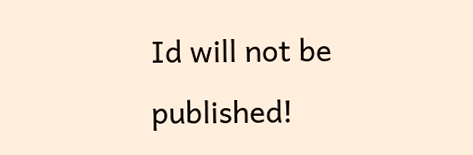Id will not be published!